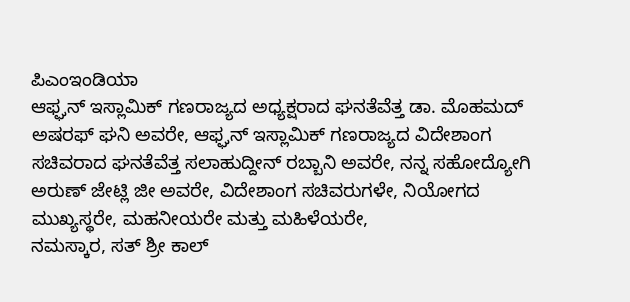ಪಿಎಂಇಂಡಿಯಾ
ಆಫ್ಘನ್ ಇಸ್ಲಾಮಿಕ್ ಗಣರಾಜ್ಯದ ಅಧ್ಯಕ್ಷರಾದ ಘನತೆವೆತ್ತ ಡಾ. ಮೊಹಮದ್ ಅಷರಫ್ ಘನಿ ಅವರೇ, ಆಫ್ಘನ್ ಇಸ್ಲಾಮಿಕ್ ಗಣರಾಜ್ಯದ ವಿದೇಶಾಂಗ ಸಚಿವರಾದ ಘನತೆವೆತ್ತ ಸಲಾಹುದ್ದೀನ್ ರಬ್ಬಾನಿ ಅವರೇ, ನನ್ನ ಸಹೋದ್ಯೋಗಿ ಅರುಣ್ ಜೇಟ್ಲಿ ಜೀ ಅವರೇ, ವಿದೇಶಾಂಗ ಸಚಿವರುಗಳೇ, ನಿಯೋಗದ ಮುಖ್ಯಸ್ಥರೇ, ಮಹನೀಯರೇ ಮತ್ತು ಮಹಿಳೆಯರೇ,
ನಮಸ್ಕಾರ, ಸತ್ ಶ್ರೀ ಕಾಲ್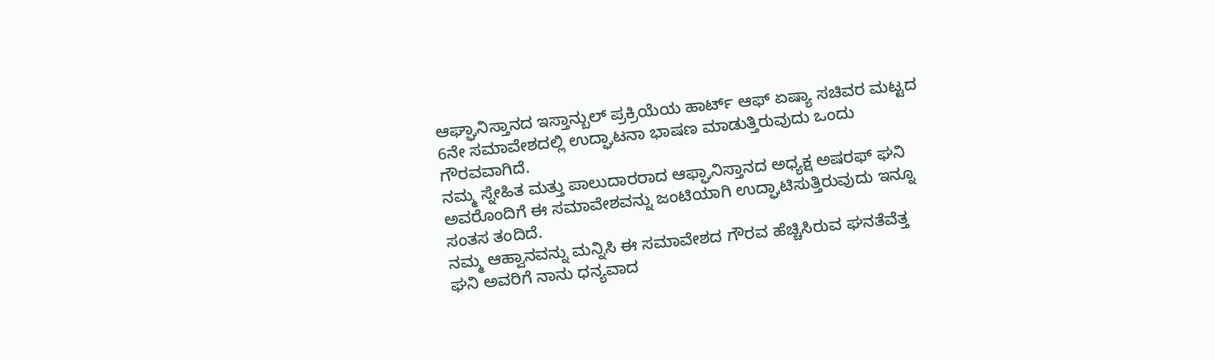ಆಘ್ಘಾನಿಸ್ತಾನದ ಇಸ್ತಾನ್ಬುಲ್ ಪ್ರಕ್ರಿಯೆಯ ಹಾರ್ಟ್ ಆಫ್ ಏಷ್ಯಾ ಸಚಿವರ ಮಟ್ಟದ 6ನೇ ಸಮಾವೇಶದಲ್ಲಿ ಉದ್ಘಾಟನಾ ಭಾಷಣ ಮಾಡುತ್ತಿರುವುದು ಒಂದು ಗೌರವವಾಗಿದೆ.
ನಮ್ಮ ಸ್ನೇಹಿತ ಮತ್ತು ಪಾಲುದಾರರಾದ ಆಫ್ಘಾನಿಸ್ತಾನದ ಅಧ್ಯಕ್ಷ ಅಷರಫ್ ಘನಿ ಅವರೊಂದಿಗೆ ಈ ಸಮಾವೇಶವನ್ನು ಜಂಟಿಯಾಗಿ ಉದ್ಘಾಟಿಸುತ್ತಿರುವುದು ಇನ್ನೂ ಸಂತಸ ತಂದಿದೆ.
ನಮ್ಮ ಆಹ್ವಾನವನ್ನು ಮನ್ನಿಸಿ ಈ ಸಮಾವೇಶದ ಗೌರವ ಹೆಚ್ಚಿಸಿರುವ ಘನತೆವೆತ್ತ ಘನಿ ಅವರಿಗೆ ನಾನು ಧನ್ಯವಾದ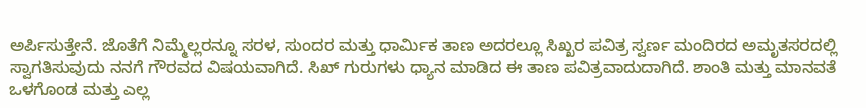ಅರ್ಪಿಸುತ್ತೇನೆ. ಜೊತೆಗೆ ನಿಮ್ಮೆಲ್ಲರನ್ನೂ ಸರಳ, ಸುಂದರ ಮತ್ತು ಧಾರ್ಮಿಕ ತಾಣ ಅದರಲ್ಲೂ ಸಿಖ್ಖರ ಪವಿತ್ರ ಸ್ವರ್ಣ ಮಂದಿರದ ಅಮೃತಸರದಲ್ಲಿ ಸ್ವಾಗತಿಸುವುದು ನನಗೆ ಗೌರವದ ವಿಷಯವಾಗಿದೆ. ಸಿಖ್ ಗುರುಗಳು ಧ್ಯಾನ ಮಾಡಿದ ಈ ತಾಣ ಪವಿತ್ರವಾದುದಾಗಿದೆ. ಶಾಂತಿ ಮತ್ತು ಮಾನವತೆ ಒಳಗೊಂಡ ಮತ್ತು ಎಲ್ಲ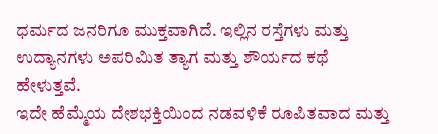ಧರ್ಮದ ಜನರಿಗೂ ಮುಕ್ತವಾಗಿದೆ. ಇಲ್ಲಿನ ರಸ್ತೆಗಳು ಮತ್ತು ಉದ್ಯಾನಗಳು ಅಪರಿಮಿತ ತ್ಯಾಗ ಮತ್ತು ಶೌರ್ಯದ ಕಥೆ ಹೇಳುತ್ತವೆ.
ಇದೇ ಹೆಮ್ಮೆಯ ದೇಶಭಕ್ತಿಯಿಂದ ನಡವಳಿಕೆ ರೂಪಿತವಾದ ಮತ್ತು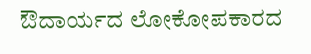ಔದಾರ್ಯದ ಲೋಕೋಪಕಾರದ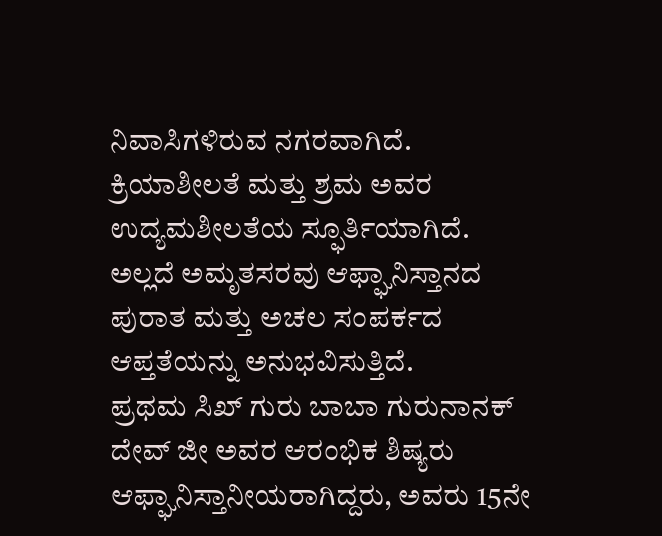ನಿವಾಸಿಗಳಿರುವ ನಗರವಾಗಿದೆ. ಕ್ರಿಯಾಶೀಲತೆ ಮತ್ತು ಶ್ರಮ ಅವರ ಉದ್ಯಮಶೀಲತೆಯ ಸ್ಫೂರ್ತಿಯಾಗಿದೆ. ಅಲ್ಲದೆ ಅಮೃತಸರವು ಆಫ್ಘಾನಿಸ್ತಾನದ ಪುರಾತ ಮತ್ತು ಅಚಲ ಸಂಪರ್ಕದ ಆಪ್ತತೆಯನ್ನು ಅನುಭವಿಸುತ್ತಿದೆ.
ಪ್ರಥಮ ಸಿಖ್ ಗುರು ಬಾಬಾ ಗುರುನಾನಕ್ ದೇವ್ ಜೀ ಅವರ ಆರಂಭಿಕ ಶಿಷ್ಯರು ಆಫ್ಘಾನಿಸ್ತಾನೀಯರಾಗಿದ್ದರು, ಅವರು 15ನೇ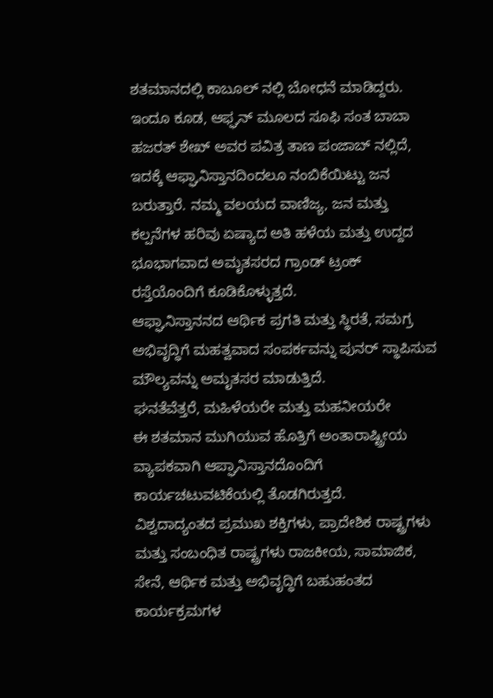ಶತಮಾನದಲ್ಲಿ ಕಾಬೂಲ್ ನಲ್ಲಿ ಬೋಧನೆ ಮಾಡಿದ್ದರು.
ಇಂದೂ ಕೂಡ, ಆಫ್ಘನ್ ಮೂಲದ ಸೂಫಿ ಸಂತ ಬಾಬಾ ಹಜರತ್ ಶೇಖ್ ಅವರ ಪವಿತ್ರ ತಾಣ ಪಂಜಾಬ್ ನಲ್ಲಿದೆ, ಇದಕ್ಕೆ ಆಫ್ಘಾನಿಸ್ತಾನದಿಂದಲೂ ನಂಬಿಕೆಯಿಟ್ಟು ಜನ ಬರುತ್ತಾರೆ. ನಮ್ಮ ವಲಯದ ವಾಣಿಜ್ಯ, ಜನ ಮತ್ತು ಕಲ್ಪನೆಗಳ ಹರಿವು ಏಷ್ಯಾದ ಅತಿ ಹಳೆಯ ಮತ್ತು ಉದ್ದದ ಭೂಭಾಗವಾದ ಅಮೃತಸರದ ಗ್ರಾಂಡ್ ಟ್ರಂಕ್ ರಸ್ತೆಯೊಂದಿಗೆ ಕೂಡಿಕೊಳ್ಳುತ್ತದೆ.
ಆಫ್ಘಾನಿಸ್ತಾನನದ ಆರ್ಥಿಕ ಪ್ರಗತಿ ಮತ್ತು ಸ್ಥಿರತೆ, ಸಮಗ್ರ ಅಭಿವೃದ್ಧಿಗೆ ಮಹತ್ವವಾದ ಸಂಪರ್ಕವನ್ನು ಪುನರ್ ಸ್ಥಾಪಿಸುವ ಮೌಲ್ಯವನ್ನು ಅಮೃತಸರ ಮಾಡುತ್ತಿದೆ.
ಘನತೆವೆತ್ತರೆ, ಮಹಿಳೆಯರೇ ಮತ್ತು ಮಹನೀಯರೇ
ಈ ಶತಮಾನ ಮುಗಿಯುವ ಹೊತ್ತಿಗೆ ಅಂತಾರಾಷ್ಟ್ರೀಯ ವ್ಯಾಪಕವಾಗಿ ಆಪ್ಘಾನಿಸ್ತಾನದೊಂದಿಗೆ ಕಾರ್ಯಚಟುವಟಿಕೆಯಲ್ಲಿ ತೊಡಗಿರುತ್ತದೆ.
ವಿಶ್ವದಾದ್ಯಂತದ ಪ್ರಮುಖ ಶಕ್ತಿಗಳು, ಪ್ರಾದೇಶಿಕ ರಾಷ್ಟ್ರಗಳು ಮತ್ತು ಸಂಬಂಧಿತ ರಾಷ್ಟ್ರಗಳು ರಾಜಕೀಯ, ಸಾಮಾಜಿಕ, ಸೇನೆ, ಆರ್ಥಿಕ ಮತ್ತು ಅಭಿವೃದ್ಧಿಗೆ ಬಹುಹಂತದ ಕಾರ್ಯಕ್ರಮಗಳ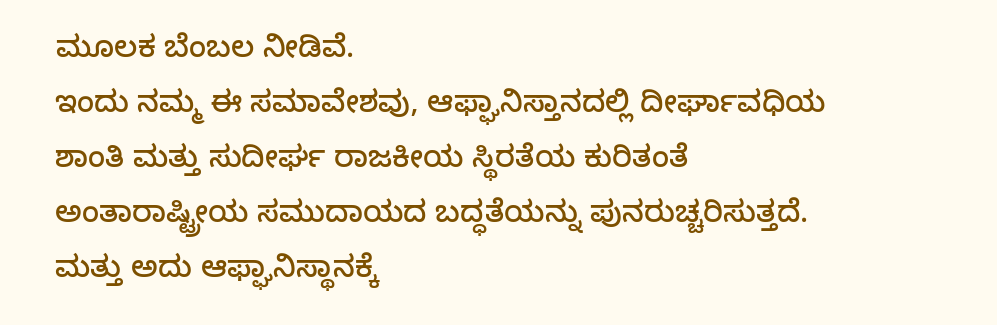ಮೂಲಕ ಬೆಂಬಲ ನೀಡಿವೆ.
ಇಂದು ನಮ್ಮ ಈ ಸಮಾವೇಶವು, ಆಫ್ಘಾನಿಸ್ತಾನದಲ್ಲಿ ದೀರ್ಘಾವಧಿಯ ಶಾಂತಿ ಮತ್ತು ಸುದೀರ್ಘ ರಾಜಕೀಯ ಸ್ಥಿರತೆಯ ಕುರಿತಂತೆ ಅಂತಾರಾಷ್ಟ್ರೀಯ ಸಮುದಾಯದ ಬದ್ಧತೆಯನ್ನು ಪುನರುಚ್ಚರಿಸುತ್ತದೆ.
ಮತ್ತು ಅದು ಆಫ್ಘಾನಿಸ್ಥಾನಕ್ಕೆ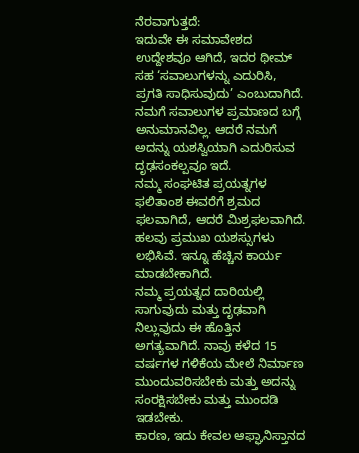ನೆರವಾಗುತ್ತದೆ:
ಇದುವೇ ಈ ಸಮಾವೇಶದ ಉದ್ದೇಶವೂ ಆಗಿದೆ, ಇದರ ಥೀಮ್ ಸಹ ‘ಸವಾಲುಗಳನ್ನು ಎದುರಿಸಿ, ಪ್ರಗತಿ ಸಾಧಿಸುವುದು’ ಎಂಬುದಾಗಿದೆ.
ನಮಗೆ ಸವಾಲುಗಳ ಪ್ರಮಾಣದ ಬಗ್ಗೆ ಅನುಮಾನವಿಲ್ಲ. ಆದರೆ ನಮಗೆ ಅದನ್ನು ಯಶಸ್ವಿಯಾಗಿ ಎದುರಿಸುವ ದೃಢಸಂಕಲ್ಪವೂ ಇದೆ.
ನಮ್ಮ ಸಂಘಟಿತ ಪ್ರಯತ್ನಗಳ ಫಲಿತಾಂಶ ಈವರೆಗೆ ಶ್ರಮದ ಫಲವಾಗಿದೆ, ಆದರೆ ಮಿಶ್ರಫಲವಾಗಿದೆ.
ಹಲವು ಪ್ರಮುಖ ಯಶಸ್ಸುಗಳು ಲಭಿಸಿವೆ. ಇನ್ನೂ ಹೆಚ್ಚಿನ ಕಾರ್ಯ ಮಾಡಬೇಕಾಗಿದೆ.
ನಮ್ಮ ಪ್ರಯತ್ನದ ದಾರಿಯಲ್ಲಿ ಸಾಗುವುದು ಮತ್ತು ದೃಢವಾಗಿ ನಿಲ್ಲುವುದು ಈ ಹೊತ್ತಿನ ಅಗತ್ಯವಾಗಿದೆ. ನಾವು ಕಳೆದ 15 ವರ್ಷಗಳ ಗಳಿಕೆಯ ಮೇಲೆ ನಿರ್ಮಾಣ ಮುಂದುವರಿಸಬೇಕು ಮತ್ತು ಅದನ್ನು ಸಂರಕ್ಷಿಸಬೇಕು ಮತ್ತು ಮುಂದಡಿ ಇಡಬೇಕು.
ಕಾರಣ, ಇದು ಕೇವಲ ಆಫ್ಘಾನಿಸ್ತಾನದ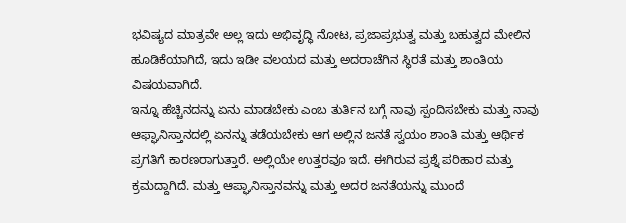ಭವಿಷ್ಯದ ಮಾತ್ರವೇ ಅಲ್ಲ ಇದು ಅಭಿವೃದ್ಧಿ ನೋಟ, ಪ್ರಜಾಪ್ರಭುತ್ವ ಮತ್ತು ಬಹುತ್ವದ ಮೇಲಿನ ಹೂಡಿಕೆಯಾಗಿದೆ, ಇದು ಇಡೀ ವಲಯದ ಮತ್ತು ಅದರಾಚೆಗಿನ ಸ್ಥಿರತೆ ಮತ್ತು ಶಾಂತಿಯ ವಿಷಯವಾಗಿದೆ.
ಇನ್ನೂ ಹೆಚ್ಚಿನದನ್ನು ಏನು ಮಾಡಬೇಕು ಎಂಬ ತುರ್ತಿನ ಬಗ್ಗೆ ನಾವು ಸ್ಪಂದಿಸಬೇಕು ಮತ್ತು ನಾವು ಆಫ್ಘಾನಿಸ್ತಾನದಲ್ಲಿ ಏನನ್ನು ತಡೆಯಬೇಕು ಆಗ ಅಲ್ಲಿನ ಜನತೆ ಸ್ವಯಂ ಶಾಂತಿ ಮತ್ತು ಆರ್ಥಿಕ ಪ್ರಗತಿಗೆ ಕಾರಣರಾಗುತ್ತಾರೆ. ಅಲ್ಲಿಯೇ ಉತ್ತರವೂ ಇದೆ. ಈಗಿರುವ ಪ್ರಶ್ನೆ ಪರಿಹಾರ ಮತ್ತು ಕ್ರಮದ್ದಾಗಿದೆ. ಮತ್ತು ಆಪ್ಘಾನಿಸ್ತಾನವನ್ನು ಮತ್ತು ಅದರ ಜನತೆಯನ್ನು ಮುಂದೆ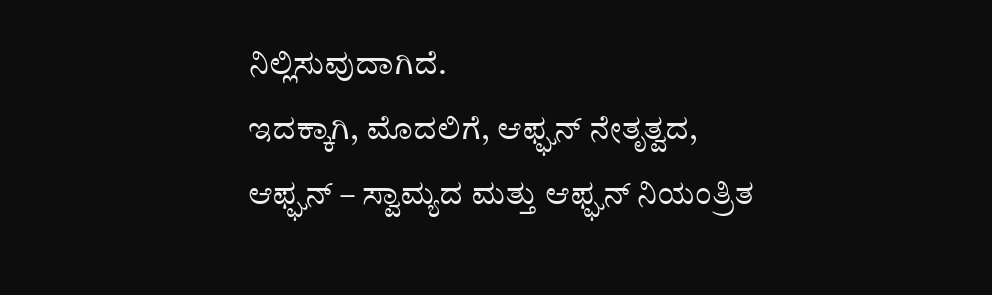ನಿಲ್ಲಿಸುವುದಾಗಿದೆ.
ಇದಕ್ಕಾಗಿ, ಮೊದಲಿಗೆ, ಆಫ್ಘನ್ ನೇತೃತ್ವದ, ಆಫ್ಘನ್ – ಸ್ವಾಮ್ಯದ ಮತ್ತು ಆಫ್ಘನ್ ನಿಯಂತ್ರಿತ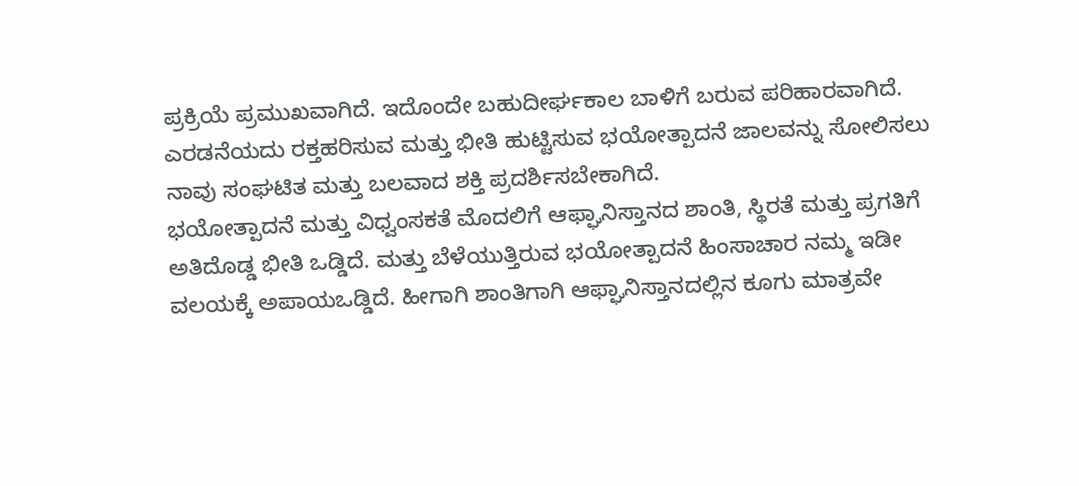ಪ್ರಕ್ರಿಯೆ ಪ್ರಮುಖವಾಗಿದೆ. ಇದೊಂದೇ ಬಹುದೀರ್ಘಕಾಲ ಬಾಳಿಗೆ ಬರುವ ಪರಿಹಾರವಾಗಿದೆ. ಎರಡನೆಯದು ರಕ್ತಹರಿಸುವ ಮತ್ತು ಭೀತಿ ಹುಟ್ಟಿಸುವ ಭಯೋತ್ಪಾದನೆ ಜಾಲವನ್ನು ಸೋಲಿಸಲು ನಾವು ಸಂಘಟಿತ ಮತ್ತು ಬಲವಾದ ಶಕ್ತಿ ಪ್ರದರ್ಶಿಸಬೇಕಾಗಿದೆ.
ಭಯೋತ್ಪಾದನೆ ಮತ್ತು ವಿಧ್ವಂಸಕತೆ ಮೊದಲಿಗೆ ಆಫ್ಘಾನಿಸ್ತಾನದ ಶಾಂತಿ, ಸ್ಥಿರತೆ ಮತ್ತು ಪ್ರಗತಿಗೆ ಅತಿದೊಡ್ಡ ಭೀತಿ ಒಡ್ಡಿದೆ. ಮತ್ತು ಬೆಳೆಯುತ್ತಿರುವ ಭಯೋತ್ಪಾದನೆ ಹಿಂಸಾಚಾರ ನಮ್ಮ ಇಡೀ ವಲಯಕ್ಕೆ ಅಪಾಯಒಡ್ಡಿದೆ. ಹೀಗಾಗಿ ಶಾಂತಿಗಾಗಿ ಆಫ್ಘಾನಿಸ್ತಾನದಲ್ಲಿನ ಕೂಗು ಮಾತ್ರವೇ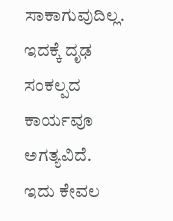ಸಾಕಾಗುವುದಿಲ್ಲ.
ಇದಕ್ಕೆ ದೃಢ ಸಂಕಲ್ಪದ ಕಾರ್ಯವೂ ಅಗತ್ಯವಿದೆ. ಇದು ಕೇವಲ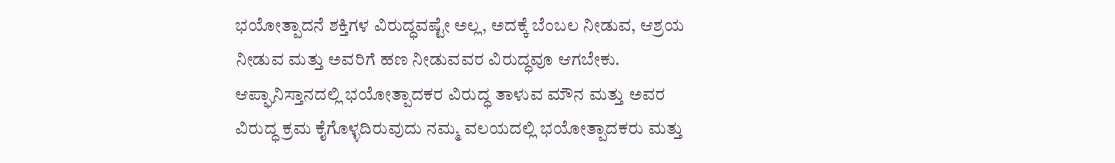ಭಯೋತ್ಪಾದನೆ ಶಕ್ತಿಗಳ ವಿರುದ್ಧವಷ್ಟೇ ಅಲ್ಲ, ಅದಕ್ಕೆ ಬೆಂಬಲ ನೀಡುವ, ಆಶ್ರಯ ನೀಡುವ ಮತ್ತು ಅವರಿಗೆ ಹಣ ನೀಡುವವರ ವಿರುದ್ಧವೂ ಆಗಬೇಕು.
ಆಪ್ಘಾನಿಸ್ತಾನದಲ್ಲಿ ಭಯೋತ್ಪಾದಕರ ವಿರುದ್ಧ ತಾಳುವ ಮೌನ ಮತ್ತು ಅವರ ವಿರುದ್ಧ ಕ್ರಮ ಕೈಗೊಳ್ಳದಿರುವುದು ನಮ್ಮ ವಲಯದಲ್ಲಿ ಭಯೋತ್ಪಾದಕರು ಮತ್ತು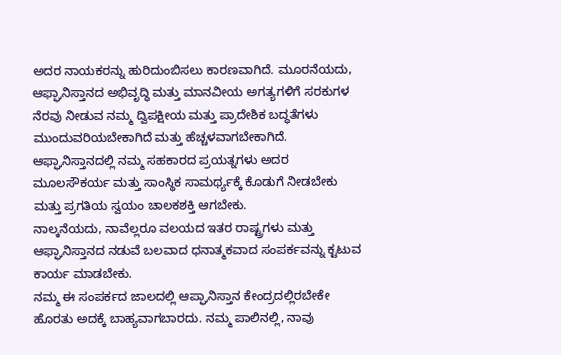ಅದರ ನಾಯಕರನ್ನು ಹುರಿದುಂಬಿಸಲು ಕಾರಣವಾಗಿದೆ. ಮೂರನೆಯದು, ಆಫ್ಘಾನಿಸ್ತಾನದ ಅಭಿವೃದ್ಧಿ ಮತ್ತು ಮಾನವೀಯ ಅಗತ್ಯಗಳಿಗೆ ಸರಕುಗಳ ನೆರವು ನೀಡುವ ನಮ್ಮ ದ್ವಿಪಕ್ಷೀಯ ಮತ್ತು ಪ್ರಾದೇಶಿಕ ಬದ್ಧತೆಗಳು ಮುಂದುವರಿಯಬೇಕಾಗಿದೆ ಮತ್ತು ಹೆಚ್ಚಳವಾಗಬೇಕಾಗಿದೆ.
ಆಫ್ಘಾನಿಸ್ತಾನದಲ್ಲಿ ನಮ್ಮ ಸಹಕಾರದ ಪ್ರಯತ್ನಗಳು ಅದರ ಮೂಲಸೌಕರ್ಯ ಮತ್ತು ಸಾಂಸ್ಥಿಕ ಸಾಮರ್ಥ್ಯಕ್ಕೆ ಕೊಡುಗೆ ನೀಡಬೇಕು ಮತ್ತು ಪ್ರಗತಿಯ ಸ್ವಯಂ ಚಾಲಕಶಕ್ತಿ ಆಗಬೇಕು.
ನಾಲ್ಕನೆಯದು, ನಾವೆಲ್ಲರೂ ವಲಯದ ಇತರ ರಾಷ್ಟ್ರಗಳು ಮತ್ತು ಆಫ್ಘಾನಿಸ್ತಾನದ ನಡುವೆ ಬಲವಾದ ಧನಾತ್ಮಕವಾದ ಸಂಪರ್ಕವನ್ನು ಕ್ಟಟುವ ಕಾರ್ಯ ಮಾಡಬೇಕು.
ನಮ್ಮ ಈ ಸಂಪರ್ಕದ ಜಾಲದಲ್ಲಿ ಆಪ್ಘಾನಿಸ್ತಾನ ಕೇಂದ್ರದಲ್ಲಿರಬೇಕೇ ಹೊರತು ಅದಕ್ಕೆ ಬಾಹ್ಯವಾಗಬಾರದು. ನಮ್ಮ ಪಾಲಿನಲ್ಲಿ, ನಾವು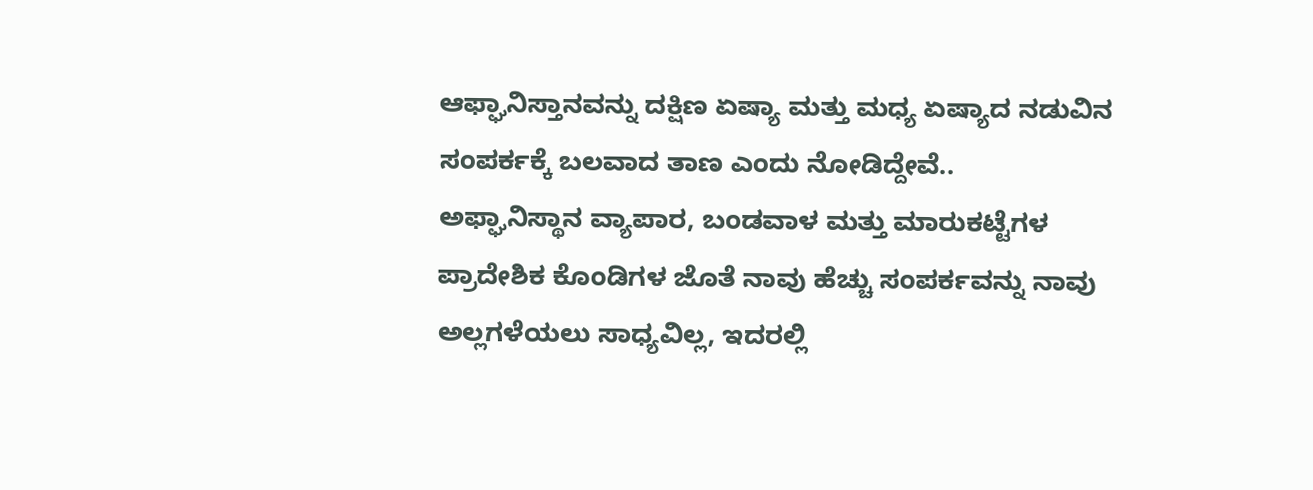ಆಫ್ಘಾನಿಸ್ತಾನವನ್ನು ದಕ್ಷಿಣ ಏಷ್ಯಾ ಮತ್ತು ಮಧ್ಯ ಏಷ್ಯಾದ ನಡುವಿನ ಸಂಪರ್ಕಕ್ಕೆ ಬಲವಾದ ತಾಣ ಎಂದು ನೋಡಿದ್ದೇವೆ..
ಅಫ್ಘಾನಿಸ್ಥಾನ ವ್ಯಾಪಾರ, ಬಂಡವಾಳ ಮತ್ತು ಮಾರುಕಟ್ಟೆಗಳ ಪ್ರಾದೇಶಿಕ ಕೊಂಡಿಗಳ ಜೊತೆ ನಾವು ಹೆಚ್ಚು ಸಂಪರ್ಕವನ್ನು ನಾವು ಅಲ್ಲಗಳೆಯಲು ಸಾಧ್ಯವಿಲ್ಲ, ಇದರಲ್ಲಿ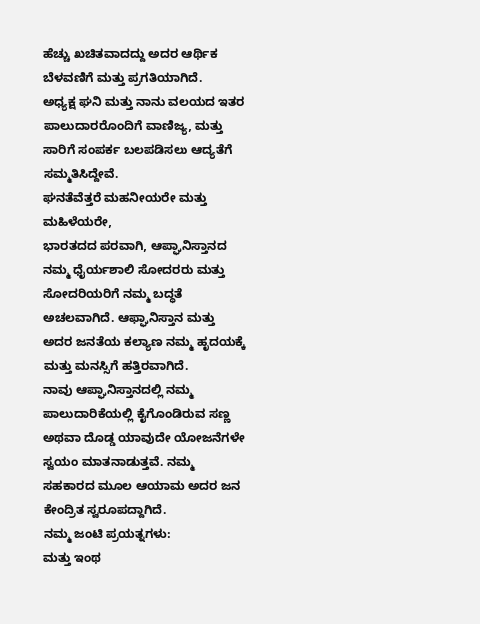ಹೆಚ್ಚು ಖಚಿತವಾದದ್ದು ಅದರ ಆರ್ಥಿಕ ಬೆಳವಣಿಗೆ ಮತ್ತು ಪ್ರಗತಿಯಾಗಿದೆ.
ಅಧ್ಯಕ್ಷ ಘನಿ ಮತ್ತು ನಾನು ವಲಯದ ಇತರ ಪಾಲುದಾರರೊಂದಿಗೆ ವಾಣಿಜ್ಯ, ಮತ್ತು ಸಾರಿಗೆ ಸಂಪರ್ಕ ಬಲಪಡಿಸಲು ಆದ್ಯತೆಗೆ ಸಮ್ಮತಿಸಿದ್ದೇವೆ.
ಘನತೆವೆತ್ತರೆ ಮಹನೀಯರೇ ಮತ್ತು ಮಹಿಳೆಯರೇ,
ಭಾರತದದ ಪರವಾಗಿ, ಆಪ್ಘಾನಿಸ್ತಾನದ ನಮ್ಮ ಧೈರ್ಯಶಾಲಿ ಸೋದರರು ಮತ್ತು ಸೋದರಿಯರಿಗೆ ನಮ್ಮ ಬದ್ಧತೆ ಅಚಲವಾಗಿದೆ. ಆಫ್ಘಾನಿಸ್ತಾನ ಮತ್ತು ಅದರ ಜನತೆಯ ಕಲ್ಯಾಣ ನಮ್ಮ ಹೃದಯಕ್ಕೆ ಮತ್ತು ಮನಸ್ಸಿಗೆ ಹತ್ತಿರವಾಗಿದೆ.
ನಾವು ಆಪ್ಘಾನಿಸ್ತಾನದಲ್ಲಿ ನಮ್ಮ ಪಾಲುದಾರಿಕೆಯಲ್ಲಿ ಕೈಗೊಂಡಿರುವ ಸಣ್ಣ ಅಥವಾ ದೊಡ್ಡ ಯಾವುದೇ ಯೋಜನೆಗಳೇ ಸ್ವಯಂ ಮಾತನಾಡುತ್ತವೆ. ನಮ್ಮ ಸಹಕಾರದ ಮೂಲ ಆಯಾಮ ಅದರ ಜನ ಕೇಂದ್ರಿತ ಸ್ವರೂಪದ್ದಾಗಿದೆ.
ನಮ್ಮ ಜಂಟಿ ಪ್ರಯತ್ನಗಳು:
ಮತ್ತು ಇಂಥ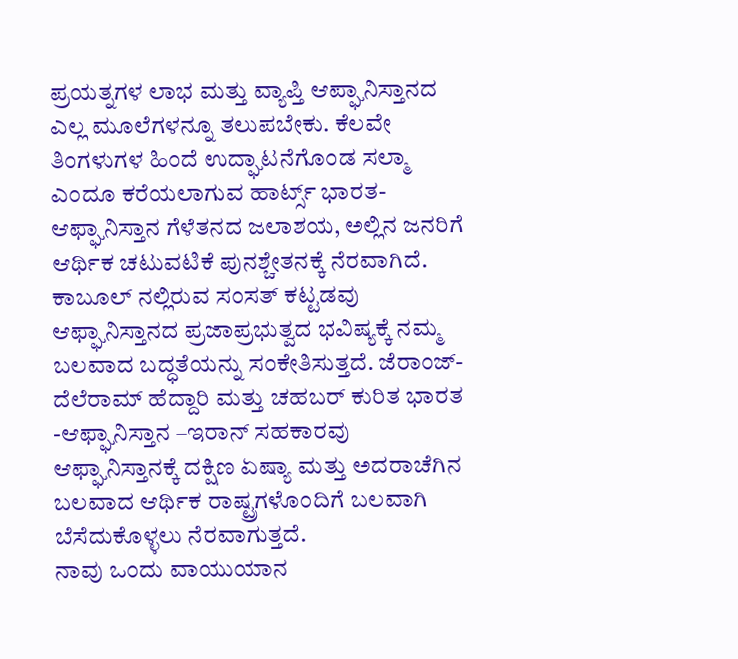ಪ್ರಯತ್ನಗಳ ಲಾಭ ಮತ್ತು ವ್ಯಾಪ್ತಿ ಆಪ್ಘಾನಿಸ್ತಾನದ ಎಲ್ಲ ಮೂಲೆಗಳನ್ನೂ ತಲುಪಬೇಕು. ಕೆಲವೇ ತಿಂಗಳುಗಳ ಹಿಂದೆ ಉದ್ಘಾಟನೆಗೊಂಡ ಸಲ್ಮಾ ಎಂದೂ ಕರೆಯಲಾಗುವ ಹಾರ್ಟ್ಸ್ ಭಾರತ- ಆಫ್ಘಾನಿಸ್ತಾನ ಗೆಳೆತನದ ಜಲಾಶಯ, ಅಲ್ಲಿನ ಜನರಿಗೆ ಆರ್ಥಿಕ ಚಟುವಟಿಕೆ ಪುನಶ್ಚೇತನಕ್ಕೆ ನೆರವಾಗಿದೆ.
ಕಾಬೂಲ್ ನಲ್ಲಿರುವ ಸಂಸತ್ ಕಟ್ಟಡವು ಆಫ್ಘಾನಿಸ್ತಾನದ ಪ್ರಜಾಪ್ರಭುತ್ವದ ಭವಿಷ್ಯಕ್ಕೆ ನಮ್ಮ ಬಲವಾದ ಬದ್ಧತೆಯನ್ನು ಸಂಕೇತಿಸುತ್ತದೆ. ಜೆರಾಂಜ್-ದೆಲೆರಾಮ್ ಹೆದ್ದಾರಿ ಮತ್ತು ಚಹಬರ್ ಕುರಿತ ಭಾರತ -ಆಫ್ಘಾನಿಸ್ತಾನ –ಇರಾನ್ ಸಹಕಾರವು ಆಫ್ಘಾನಿಸ್ತಾನಕ್ಕೆ ದಕ್ಷಿಣ ಏಷ್ಯಾ ಮತ್ತು ಅದರಾಚೆಗಿನ ಬಲವಾದ ಆರ್ಥಿಕ ರಾಷ್ಟ್ರಗಳೊಂದಿಗೆ ಬಲವಾಗಿ ಬೆಸೆದುಕೊಳ್ಳಲು ನೆರವಾಗುತ್ತದೆ.
ನಾವು ಒಂದು ವಾಯುಯಾನ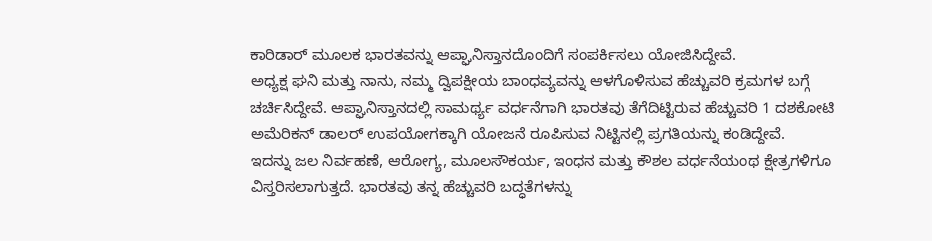ಕಾರಿಡಾರ್ ಮೂಲಕ ಭಾರತವನ್ನು ಆಪ್ಘಾನಿಸ್ತಾನದೊಂದಿಗೆ ಸಂಪರ್ಕಿಸಲು ಯೋಜಿಸಿದ್ದೇವೆ.
ಅಧ್ಯಕ್ಷ ಘನಿ ಮತ್ತು ನಾನು, ನಮ್ಮ ದ್ವಿಪಕ್ಷೀಯ ಬಾಂಧವ್ಯವನ್ನು ಆಳಗೊಳಿಸುವ ಹೆಚ್ಚುವರಿ ಕ್ರಮಗಳ ಬಗ್ಗೆ ಚರ್ಚಿಸಿದ್ದೇವೆ. ಆಪ್ಘಾನಿಸ್ತಾನದಲ್ಲಿ ಸಾಮರ್ಥ್ಯ ವರ್ಧನೆಗಾಗಿ ಭಾರತವು ತೆಗೆದಿಟ್ಟಿರುವ ಹೆಚ್ಚುವರಿ 1 ದಶಕೋಟಿ ಅಮೆರಿಕನ್ ಡಾಲರ್ ಉಪಯೋಗಕ್ಕಾಗಿ ಯೋಜನೆ ರೂಪಿಸುವ ನಿಟ್ಟಿನಲ್ಲಿ ಪ್ರಗತಿಯನ್ನು ಕಂಡಿದ್ದೇವೆ.
ಇದನ್ನು ಜಲ ನಿರ್ವಹಣೆ, ಆರೋಗ್ಯ, ಮೂಲಸೌಕರ್ಯ, ಇಂಧನ ಮತ್ತು ಕೌಶಲ ವರ್ಧನೆಯಂಥ ಕ್ಷೇತ್ರಗಳಿಗೂ ವಿಸ್ತರಿಸಲಾಗುತ್ತದೆ. ಭಾರತವು ತನ್ನ ಹೆಚ್ಚುವರಿ ಬದ್ಧತೆಗಳನ್ನು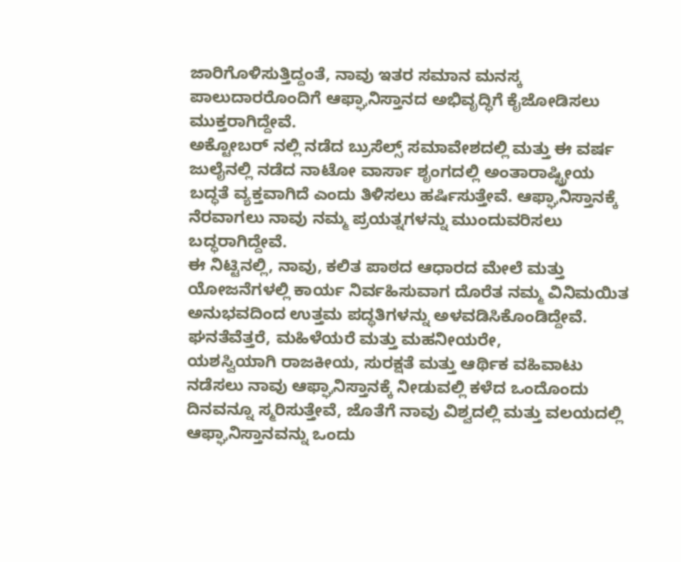ಜಾರಿಗೊಳಿಸುತ್ತಿದ್ದಂತೆ, ನಾವು ಇತರ ಸಮಾನ ಮನಸ್ಕ ಪಾಲುದಾರರೊಂದಿಗೆ ಆಫ್ಘಾನಿಸ್ತಾನದ ಅಭಿವೃದ್ಧಿಗೆ ಕೈಜೋಡಿಸಲು ಮುಕ್ತರಾಗಿದ್ದೇವೆ.
ಅಕ್ಟೋಬರ್ ನಲ್ಲಿ ನಡೆದ ಬ್ರುಸೆಲ್ಸ್ ಸಮಾವೇಶದಲ್ಲಿ ಮತ್ತು ಈ ವರ್ಷ ಜುಲೈನಲ್ಲಿ ನಡೆದ ನಾಟೋ ವಾರ್ಸಾ ಶೃಂಗದಲ್ಲಿ ಅಂತಾರಾಷ್ಟ್ರೀಯ ಬದ್ಧತೆ ವ್ಯಕ್ತವಾಗಿದೆ ಎಂದು ತಿಳಿಸಲು ಹರ್ಷಿಸುತ್ತೇವೆ. ಆಫ್ಘಾನಿಸ್ತಾನಕ್ಕೆ ನೆರವಾಗಲು ನಾವು ನಮ್ಮ ಪ್ರಯತ್ನಗಳನ್ನು ಮುಂದುವರಿಸಲು ಬದ್ಧರಾಗಿದ್ದೇವೆ.
ಈ ನಿಟ್ಟಿನಲ್ಲಿ, ನಾವು, ಕಲಿತ ಪಾಠದ ಆಧಾರದ ಮೇಲೆ ಮತ್ತು ಯೋಜನೆಗಳಲ್ಲಿ ಕಾರ್ಯ ನಿರ್ವಹಿಸುವಾಗ ದೊರೆತ ನಮ್ಮ ವಿನಿಮಯಿತ ಅನುಭವದಿಂದ ಉತ್ತಮ ಪದ್ಥತಿಗಳನ್ನು ಅಳವಡಿಸಿಕೊಂಡಿದ್ದೇವೆ.
ಘನತೆವೆತ್ತರೆ, ಮಹಿಳೆಯರೆ ಮತ್ತು ಮಹನೀಯರೇ,
ಯಶಸ್ವಿಯಾಗಿ ರಾಜಕೀಯ, ಸುರಕ್ಷತೆ ಮತ್ತು ಆರ್ಥಿಕ ವಹಿವಾಟು ನಡೆಸಲು ನಾವು ಆಫ್ಘಾನಿಸ್ತಾನಕ್ಕೆ ನೀಡುವಲ್ಲಿ ಕಳೆದ ಒಂದೊಂದು ದಿನವನ್ನೂ ಸ್ಮರಿಸುತ್ತೇವೆ, ಜೊತೆಗೆ ನಾವು ವಿಶ್ವದಲ್ಲಿ ಮತ್ತು ವಲಯದಲ್ಲಿ ಆಫ್ಘಾನಿಸ್ತಾನವನ್ನು ಒಂದು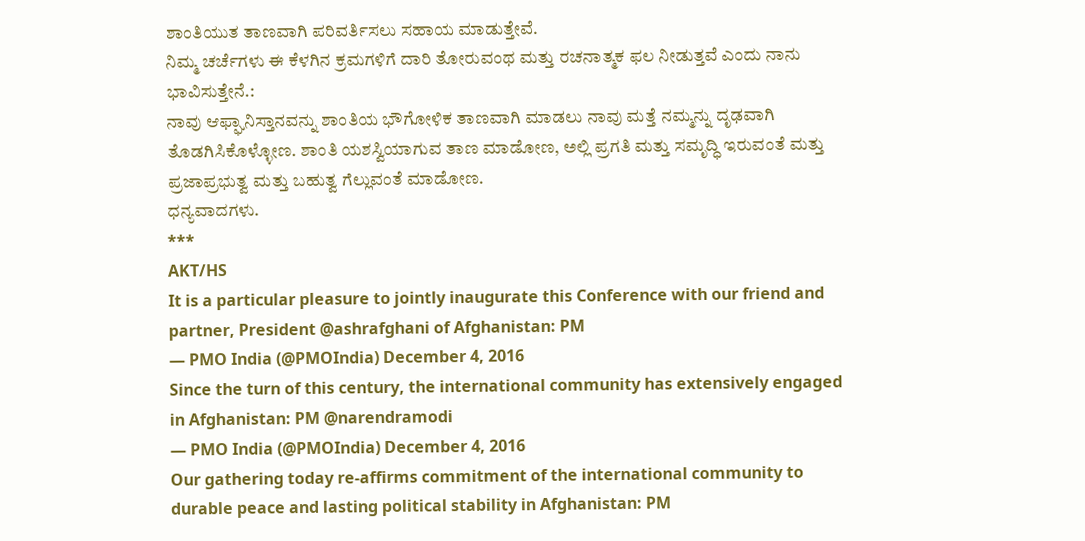ಶಾಂತಿಯುತ ತಾಣವಾಗಿ ಪರಿವರ್ತಿಸಲು ಸಹಾಯ ಮಾಡುತ್ತೇವೆ.
ನಿಮ್ಮ ಚರ್ಚೆಗಳು ಈ ಕೆಳಗಿನ ಕ್ರಮಗಳಿಗೆ ದಾರಿ ತೋರುವಂಥ ಮತ್ತು ರಚನಾತ್ಮಕ ಫಲ ನೀಡುತ್ತವೆ ಎಂದು ನಾನು ಭಾವಿಸುತ್ತೇನೆ.:
ನಾವು ಆಫ್ಘಾನಿಸ್ತಾನವನ್ನು ಶಾಂತಿಯ ಭೌಗೋಳಿಕ ತಾಣವಾಗಿ ಮಾಡಲು ನಾವು ಮತ್ತೆ ನಮ್ಮನ್ನು ದೃಢವಾಗಿ ತೊಡಗಿಸಿಕೊಳ್ಳೋಣ. ಶಾಂತಿ ಯಶಸ್ವಿಯಾಗುವ ತಾಣ ಮಾಡೋಣ, ಅಲ್ಲಿ ಪ್ರಗತಿ ಮತ್ತು ಸಮೃದ್ಧಿ ಇರುವಂತೆ ಮತ್ತು ಪ್ರಜಾಪ್ರಭುತ್ವ ಮತ್ತು ಬಹುತ್ವ ಗೆಲ್ಲುವಂತೆ ಮಾಡೋಣ.
ಧನ್ಯವಾದಗಳು.
***
AKT/HS
It is a particular pleasure to jointly inaugurate this Conference with our friend and partner, President @ashrafghani of Afghanistan: PM
— PMO India (@PMOIndia) December 4, 2016
Since the turn of this century, the international community has extensively engaged in Afghanistan: PM @narendramodi
— PMO India (@PMOIndia) December 4, 2016
Our gathering today re-affirms commitment of the international community to durable peace and lasting political stability in Afghanistan: PM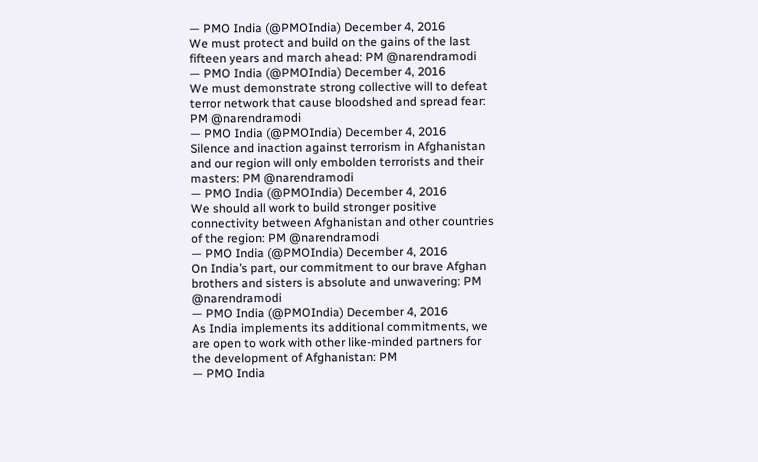— PMO India (@PMOIndia) December 4, 2016
We must protect and build on the gains of the last fifteen years and march ahead: PM @narendramodi
— PMO India (@PMOIndia) December 4, 2016
We must demonstrate strong collective will to defeat terror network that cause bloodshed and spread fear: PM @narendramodi
— PMO India (@PMOIndia) December 4, 2016
Silence and inaction against terrorism in Afghanistan and our region will only embolden terrorists and their masters: PM @narendramodi
— PMO India (@PMOIndia) December 4, 2016
We should all work to build stronger positive connectivity between Afghanistan and other countries of the region: PM @narendramodi
— PMO India (@PMOIndia) December 4, 2016
On India’s part, our commitment to our brave Afghan brothers and sisters is absolute and unwavering: PM @narendramodi
— PMO India (@PMOIndia) December 4, 2016
As India implements its additional commitments, we are open to work with other like-minded partners for the development of Afghanistan: PM
— PMO India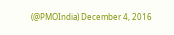(@PMOIndia) December 4, 2016